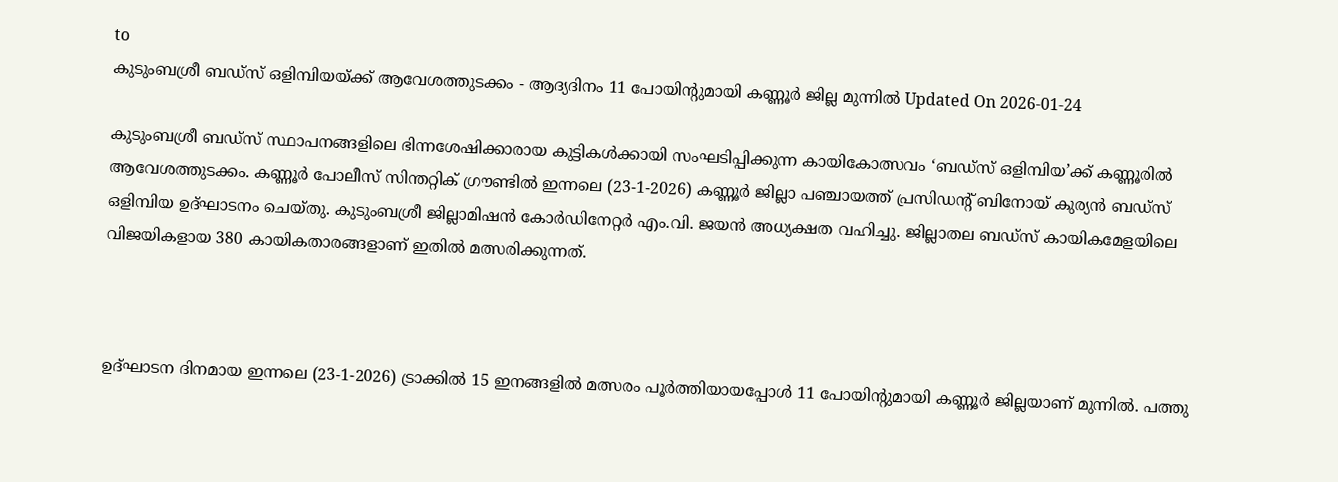to
കുടുംബശ്രീ ബഡ്സ് ഒളിമ്പിയയ്ക്ക് ആവേശത്തുടക്കം - ആദ്യദിനം 11 പോയിന്റുമായി കണ്ണൂർ ജില്ല മുന്നിൽ Updated On 2026-01-24

കുടുംബശ്രീ ബഡ്സ് സ്ഥാപനങ്ങളിലെ ഭിന്നശേഷിക്കാരായ കുട്ടികൾക്കായി സംഘടിപ്പിക്കുന്ന കായികോത്സവം ‘ബഡ്സ് ഒളിമ്പിയ’ക്ക് കണ്ണൂരിൽ ആവേശത്തുടക്കം. കണ്ണൂർ പോലീസ് സിന്തറ്റിക് ഗ്രൗണ്ടിൽ ഇന്നലെ (23-1-2026) കണ്ണൂർ ജില്ലാ പഞ്ചായത്ത് പ്രസിഡന്റ് ബിനോയ് കുര്യൻ ബഡ്സ് ഒളിമ്പിയ ഉദ്ഘാടനം ചെയ്തു. കുടുംബശ്രീ ജില്ലാമിഷൻ കോർഡിനേറ്റർ എം.വി. ജയൻ അധ്യക്ഷത വഹിച്ചു. ജില്ലാതല ബഡ്സ് കായികമേളയിലെ വിജയികളായ 380 കായികതാരങ്ങളാണ് ഇതിൽ മത്സരിക്കുന്നത്.



ഉദ്ഘാടന ദിനമായ ഇന്നലെ (23-1-2026) ട്രാക്കിൽ 15 ഇനങ്ങളിൽ മത്സരം പൂർത്തിയായപ്പോൾ 11 പോയിന്റുമായി കണ്ണൂർ ജില്ലയാണ് മുന്നിൽ. പത്തു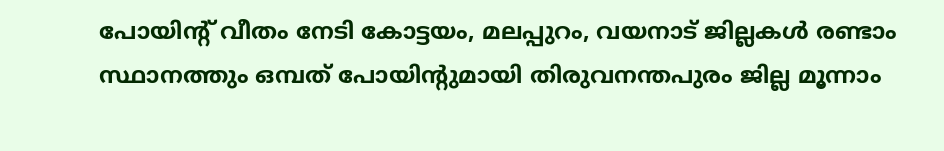പോയിന്റ് വീതം നേടി കോട്ടയം, മലപ്പുറം, വയനാട് ജില്ലകൾ രണ്ടാം സ്ഥാനത്തും ഒമ്പത് പോയിന്റുമായി തിരുവനന്തപുരം ജില്ല മൂന്നാം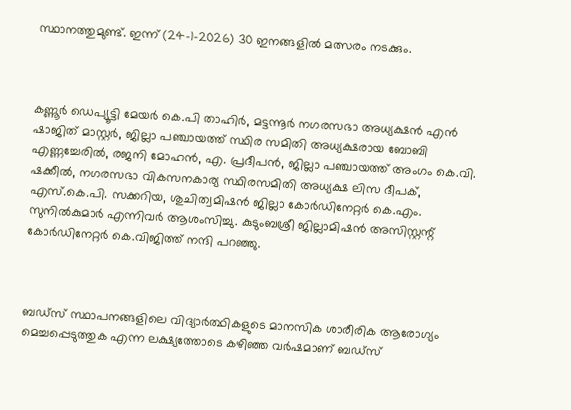സ്ഥാനത്തുമുണ്ട്. ഇന്ന് (24-1-2026) 30 ഇനങ്ങളിൽ മത്സരം നടക്കും.



കണ്ണൂർ ഡെപ്യൂട്ടി മേയർ കെ.പി താഹിർ, മട്ടന്നൂർ നഗരസഭാ അധ്യക്ഷൻ എൻ ഷാജിത് മാസ്റ്റർ, ജില്ലാ പഞ്ചായത്ത് സ്ഥിര സമിതി അധ്യക്ഷരായ ബോബി എണ്ണച്ചേരിൽ, രജനി മോഹൻ, എ. പ്രദീപൻ, ജില്ലാ പഞ്ചായത്ത് അംഗം കെ.വി. ഷക്കീൽ, നഗരസഭാ വികസനകാര്യ സ്ഥിരസമിതി അധ്യക്ഷ ലിസ ദീപക്, എസ്.കെ.പി. സക്കറിയ, ശുചിത്വമിഷൻ ജില്ലാ കോർഡിനേറ്റർ കെ.എം. സുനിൽകുമാർ എന്നിവർ ആശംസിച്ചു. കുടുംബശ്രീ ജില്ലാമിഷൻ അസിസ്റ്റന്റ് കോർഡിനേറ്റർ കെ.വിജിത്ത് നന്ദി പറഞ്ഞു.



ബഡ്സ് സ്ഥാപനങ്ങളിലെ വിദ്യാർത്ഥികളുടെ മാനസിക ശാരീരിക ആരോഗ്യം മെച്ചപ്പെടുത്തുക എന്ന ലക്ഷ്യത്തോടെ കഴിഞ്ഞ വർഷമാണ് ബഡ്സ്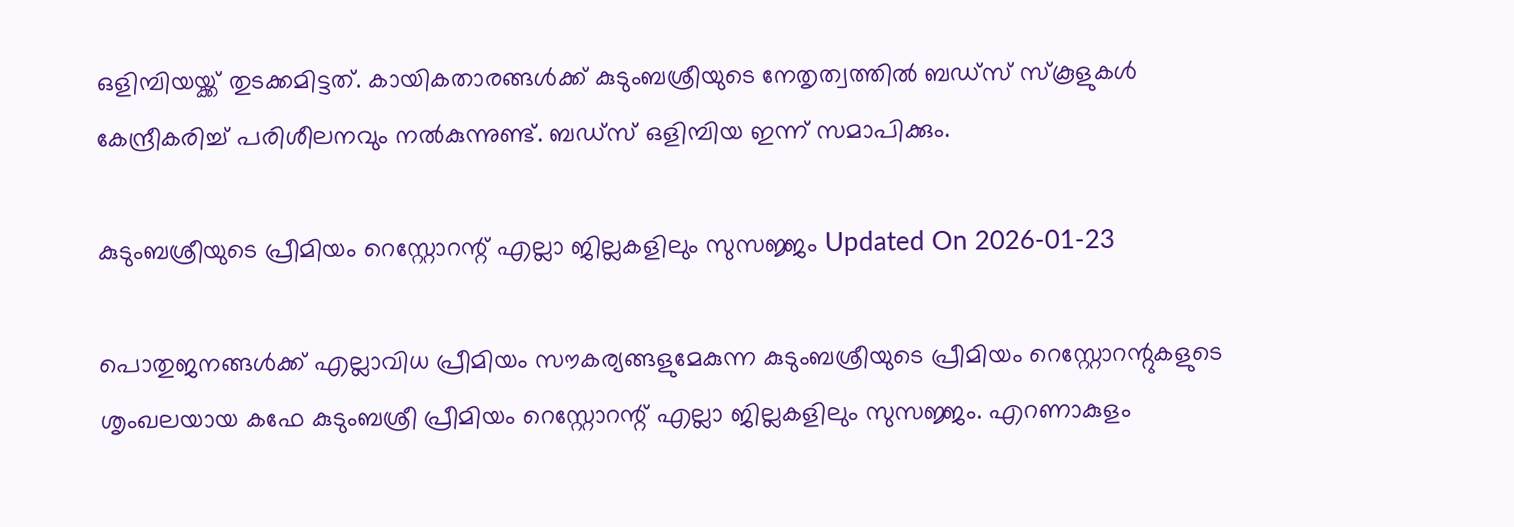ഒളിമ്പിയയ്ക്ക് തുടക്കമിട്ടത്. കായികതാരങ്ങൾക്ക് കുടുംബശ്രീയുടെ നേതൃത്വത്തിൽ ബഡ്സ് സ്കൂളുകൾ കേന്ദ്രീകരിച്ച് പരിശീലനവും നൽകുന്നുണ്ട്. ബഡ്സ് ഒളിമ്പിയ ഇന്ന് സമാപിക്കും.

കുടുംബശ്രീയുടെ പ്രീമിയം റെസ്റ്റോറന്റ് എല്ലാ ജില്ലകളിലും സുസജ്ജം Updated On 2026-01-23

പൊതുജനങ്ങള്‍ക്ക് എല്ലാവിധ പ്രീമിയം സൗകര്യങ്ങളുമേകുന്ന കുടുംബശ്രീയുടെ പ്രീമിയം റെസ്റ്റോറന്റുകളുടെ ശൃംഖലയായ കഫേ കുടുംബശ്രീ പ്രീമിയം റെസ്റ്റോറന്റ് എല്ലാ ജില്ലകളിലും സുസജ്ജം. എറണാകുളം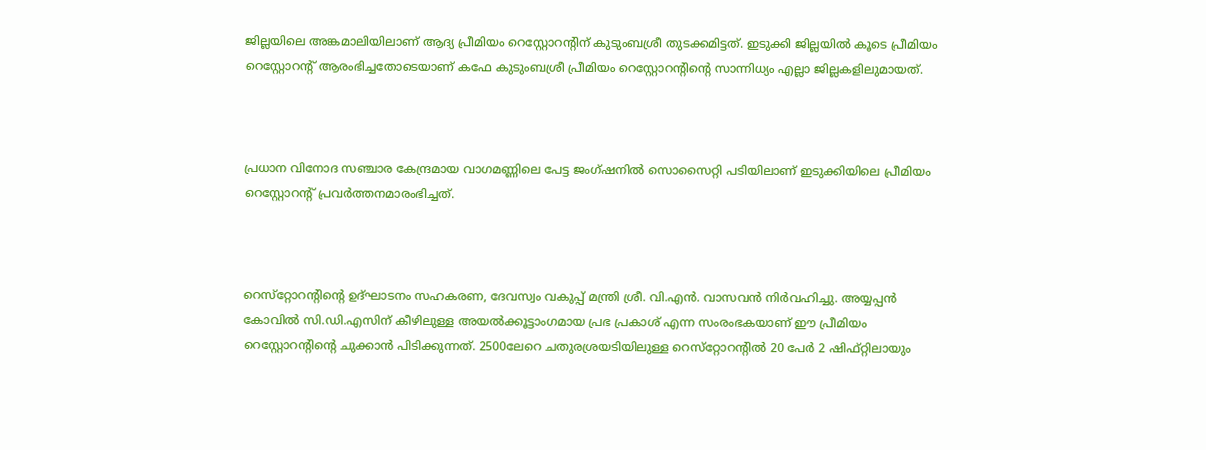ജില്ലയിലെ അങ്കമാലിയിലാണ് ആദ്യ പ്രീമിയം റെസ്റ്റോറന്റിന് കുടുംബശ്രീ തുടക്കമിട്ടത്. ഇടുക്കി ജില്ലയില്‍ കൂടെ പ്രീമിയം റെസ്റ്റോറന്റ് ആരംഭിച്ചതോടെയാണ് കഫേ കുടുംബശ്രീ പ്രീമിയം റെസ്റ്റോറന്റിന്റെ സാന്നിധ്യം എല്ലാ ജില്ലകളിലുമായത്.



പ്രധാന വിനോദ സഞ്ചാര കേന്ദ്രമായ വാഗമണ്ണിലെ പേട്ട ജംഗ്ഷനില്‍ സൊസൈറ്റി പടിയിലാണ് ഇടുക്കിയിലെ പ്രീമിയം റെസ്റ്റോറന്റ് പ്രവര്‍ത്തനമാരംഭിച്ചത്.



റെസ്‌റ്റോറന്റിന്റെ ഉദ്ഘാടനം സഹകരണ, ദേവസ്വം വകുപ്പ് മന്ത്രി ശ്രീ. വി.എന്‍. വാസവന്‍ നിര്‍വഹിച്ചു. അയ്യപ്പന്‍ കോവില്‍ സി.ഡി.എസിന് കീഴിലുള്ള അയല്‍ക്കൂട്ടാംഗമായ പ്രഭ പ്രകാശ് എന്ന സംരംഭകയാണ് ഈ പ്രീമിയം റെസ്റ്റോറന്റിന്റെ ചുക്കാൻ പിടിക്കുന്നത്. 2500ലേറെ ചതുരശ്രയടിയിലുള്ള റെസ്‌റ്റോറന്റില്‍ 20 പേര്‍ 2 ഷിഫ്റ്റിലായും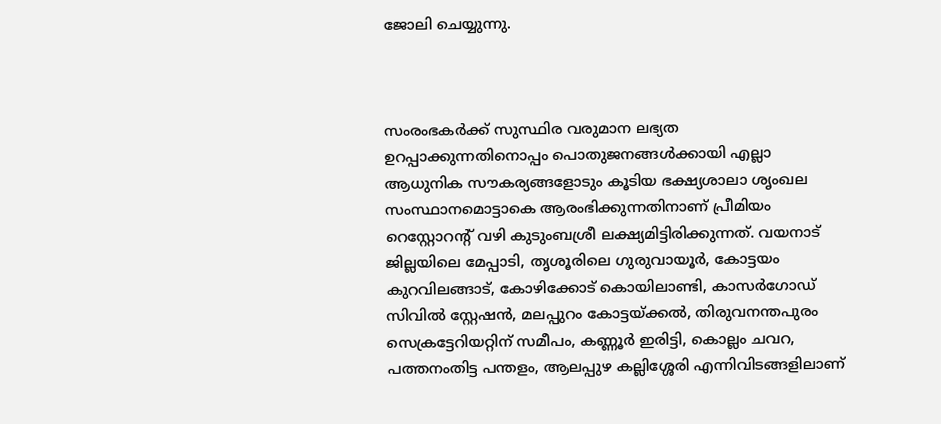ജോലി ചെയ്യുന്നു.



സംരംഭകര്‍ക്ക് സുസ്ഥിര വരുമാന ലഭ്യത ഉറപ്പാക്കുന്നതിനൊപ്പം പൊതുജനങ്ങള്‍ക്കായി എല്ലാ ആധുനിക സൗകര്യങ്ങളോടും കൂടിയ ഭക്ഷ്യശാലാ ശൃംഖല സംസ്ഥാനമൊട്ടാകെ ആരംഭിക്കുന്നതിനാണ് പ്രീമിയം റെസ്റ്റോറന്റ് വഴി കുടുംബശ്രീ ലക്ഷ്യമിട്ടിരിക്കുന്നത്. വയനാട് ജില്ലയിലെ മേപ്പാടി, തൃശൂരിലെ ഗുരുവായൂര്‍, കോട്ടയം കുറവിലങ്ങാട്, കോഴിക്കോട് കൊയിലാണ്ടി, കാസര്‍ഗോഡ് സിവില്‍ സ്റ്റേഷന്‍, മലപ്പുറം കോട്ടയ്ക്കല്‍, തിരുവനന്തപുരം സെക്രട്ടേറിയറ്റിന് സമീപം, കണ്ണൂര്‍ ഇരിട്ടി, കൊല്ലം ചവറ, പത്തനംതിട്ട പന്തളം, ആലപ്പുഴ കല്ലിശ്ശേരി എന്നിവിടങ്ങളിലാണ്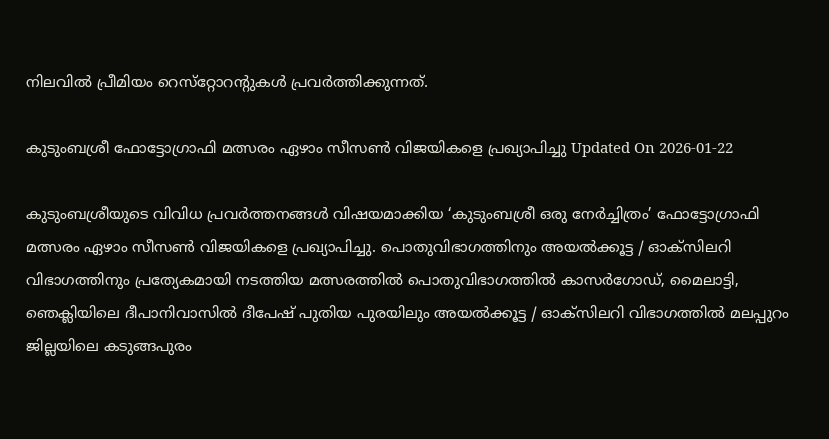നിലവില്‍ പ്രീമിയം റെസ്‌റ്റോറന്റുകള്‍ പ്രവര്‍ത്തിക്കുന്നത്.

കുടുംബശ്രീ ഫോട്ടോഗ്രാഫി മത്സരം ഏഴാം സീസണ്‍ വിജയികളെ പ്രഖ്യാപിച്ചു Updated On 2026-01-22

കുടുംബശ്രീയുടെ വിവിധ പ്രവര്‍ത്തനങ്ങള്‍ വിഷയമാക്കിയ ‘കുടുംബശ്രീ ഒരു നേര്‍ച്ചിത്രം’ ഫോട്ടോഗ്രാഫി മത്സരം ഏഴാം സീസണ്‍ വിജയികളെ പ്രഖ്യാപിച്ചു. പൊതുവിഭാഗത്തിനും അയല്‍ക്കൂട്ട / ഓക്‌സിലറി വിഭാഗത്തിനും പ്രത്യേകമായി നടത്തിയ മത്സരത്തില്‍ പൊതുവിഭാഗത്തില്‍ കാസര്‍ഗോഡ്, മൈലാട്ടി, ഞെക്ലിയിലെ ദീപാനിവാസില്‍ ദീപേഷ് പുതിയ പുരയിലും അയല്‍ക്കൂട്ട / ഓക്‌സിലറി വിഭാഗത്തില്‍ മലപ്പുറം ജില്ലയിലെ കടുങ്ങപുരം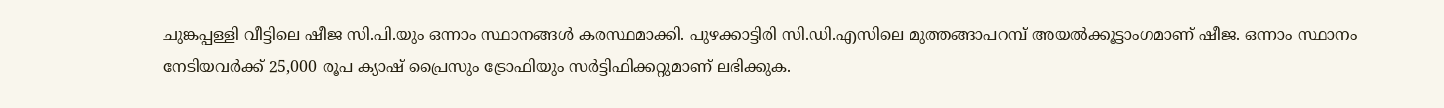ചുങ്കപ്പള്ളി വീട്ടിലെ ഷീജ സി.പി.യും ഒന്നാം സ്ഥാനങ്ങള്‍ കരസ്ഥമാക്കി. പുഴക്കാട്ടിരി സി.ഡി.എസിലെ മുത്തങ്ങാപറമ്പ് അയല്‍ക്കൂട്ടാംഗമാണ് ഷീജ. ഒന്നാം സ്ഥാനം നേടിയവര്‍ക്ക് 25,000 രൂപ ക്യാഷ് പ്രൈസും ട്രോഫിയും സര്‍ട്ടിഫിക്കറ്റുമാണ് ലഭിക്കുക.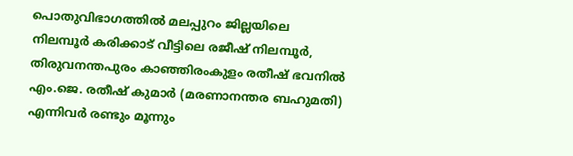പൊതുവിഭാഗത്തില്‍ മലപ്പുറം ജില്ലയിലെ നിലമ്പൂര്‍ കരിക്കാട് വീട്ടിലെ രജീഷ് നിലമ്പൂര്‍, തിരുവനന്തപുരം കാഞ്ഞിരംകുളം രതീഷ് ഭവനില്‍ എം.ജെ. രതീഷ് കുമാര്‍ (മരണാനന്തര ബഹുമതി) എന്നിവര്‍ രണ്ടും മൂന്നും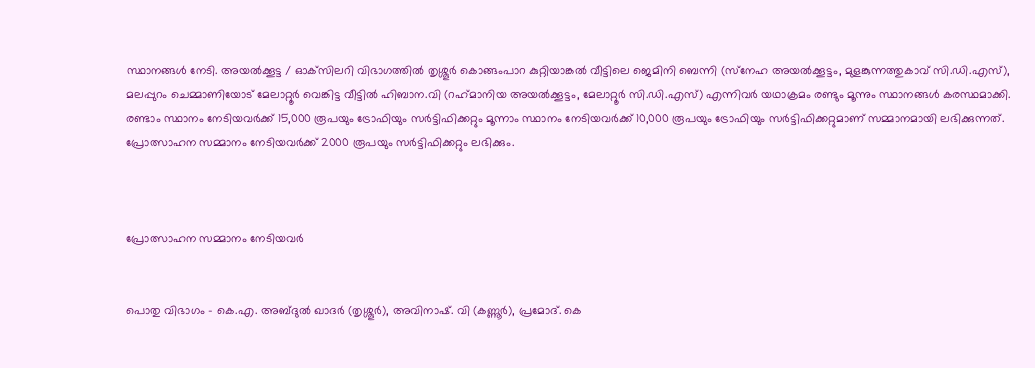സ്ഥാനങ്ങള്‍ നേടി. അയല്‍ക്കൂട്ട / ഓക്‌സിലറി വിഭാഗത്തില്‍ തൃശ്ശൂര്‍ കൊങ്ങംപാറ കുറ്റിയാങ്കല്‍ വീട്ടിലെ ജെമിനി ബെന്നി (സ്‌നേഹ അയല്‍ക്കൂട്ടം, മുളങ്കുന്നത്തുകാവ് സി.ഡി.എസ്), മലപ്പുറം ചെമ്മാണിയോട് മേലാറ്റൂര്‍ വെങ്കിട്ട വീട്ടില്‍ ഹിബാന.വി (റഹ്‌മാനിയ അയല്‍ക്കൂട്ടം, മേലാറ്റൂര്‍ സി.ഡി.എസ്) എന്നിവര്‍ യഥാക്രമം രണ്ടും മൂന്നും സ്ഥാനങ്ങള്‍ കരസ്ഥമാക്കി. രണ്ടാം സ്ഥാനം നേടിയവര്‍ക്ക് 15,000 രൂപയും ട്രോഫിയും സര്‍ട്ടിഫിക്കറ്റും മൂന്നാം സ്ഥാനം നേടിയവര്‍ക്ക് 10,000 രൂപയും ട്രോഫിയും സര്‍ട്ടിഫിക്കറ്റുമാണ് സമ്മാനമായി ലഭിക്കുന്നത്. പ്രോത്സാഹന സമ്മാനം നേടിയവര്‍ക്ക് 2000 രൂപയും സര്‍ട്ടിഫിക്കറ്റും ലഭിക്കും.



പ്രോത്സാഹന സമ്മാനം നേടിയവര്‍


പൊതു വിഭാഗം – കെ.എ. അബ്ദുല്‍ ഖാദര്‍ (തൃശ്ശൂര്‍), അവിനാഷ്. വി (കണ്ണൂര്‍), പ്രമോദ്. കെ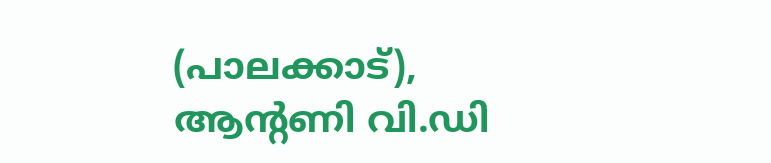(പാലക്കാട്), ആന്റണി വി.ഡി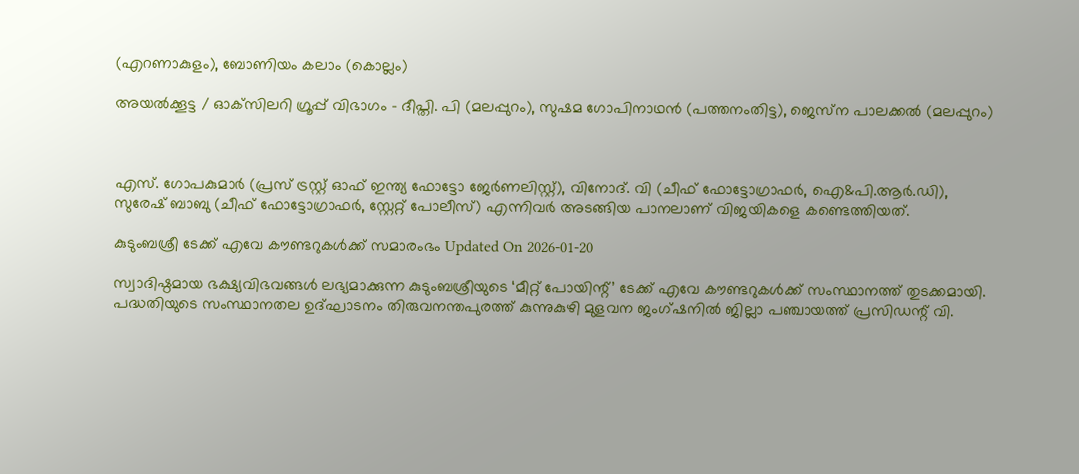(എറണാകുളം), ബോണിയം കലാം (കൊല്ലം)

അയല്‍ക്കൂട്ട / ഓക്‌സിലറി ഗ്രൂപ്പ് വിഭാഗം – ദീപ്തി. പി (മലപ്പുറം), സുഷമ ഗോപിനാഥന്‍ (പത്തനംതിട്ട), ജെസ്‌ന പാലക്കല്‍ (മലപ്പുറം)



എസ്. ഗോപകുമാര്‍ (പ്രസ് ട്രസ്റ്റ് ഓഫ് ഇന്ത്യ ഫോട്ടോ ജേര്‍ണലിസ്റ്റ്), വിനോദ്. വി (ചീഫ് ഫോട്ടോഗ്രാഫര്‍, ഐ&പി.ആര്‍.ഡി), സുരേഷ് ബാബു (ചീഫ് ഫോട്ടോഗ്രാഫര്‍, സ്റ്റേറ്റ് പോലീസ്) എന്നിവര്‍ അടങ്ങിയ പാനലാണ് വിജയികളെ കണ്ടെത്തിയത്.

കുടുംബശ്രീ ടേക്ക് എവേ കൗണ്ടറുകൾക്ക് സമാരംഭം Updated On 2026-01-20

സ്വാദിഷ്ഠമായ ഭക്ഷ്യവിഭവങ്ങൾ ലഭ്യമാക്കുന്ന കുടുംബശ്രീയുടെ ‘മീറ്റ് പോയിന്റ്’ ടേക്ക് എവേ കൗണ്ടറുകൾക്ക് സംസ്ഥാനത്ത് തുടക്കമായി. പദ്ധതിയുടെ സംസ്ഥാനതല ഉദ്ഘാടനം തിരുവനന്തപുരത്ത് കുന്നുകുഴി മുളവന ജംഗ്ഷനിൽ ജില്ലാ പഞ്ചായത്ത് പ്രസിഡന്റ് വി.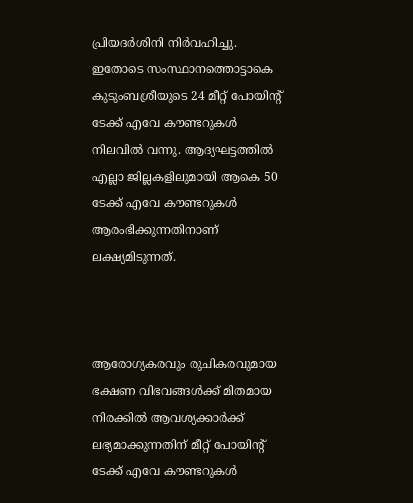പ്രിയദർശിനി നിർവഹിച്ചു. ഇതോടെ സംസ്ഥാനത്തൊട്ടാകെ കുടുംബശ്രീയുടെ 24 മീറ്റ് പോയിന്റ് ടേക്ക് എവേ കൗണ്ടറുകൾ നിലവിൽ വന്നു. ആദ്യഘട്ടത്തിൽ എല്ലാ ജില്ലകളിലുമായി ആകെ 50 ടേക്ക് എവേ കൗണ്ടറുകൾ ആരംഭിക്കുന്നതിനാണ് ലക്ഷ്യമിടുന്നത്.



ആരോഗ്യകരവും രുചികരവുമായ ഭക്ഷണ വിഭവങ്ങൾക്ക് മിതമായ നിരക്കിൽ ആവശ്യക്കാർക്ക് ലഭ്യമാക്കുന്നതിന് മീറ്റ് പോയിന്റ് ടേക്ക് എവേ കൗണ്ടറുകൾ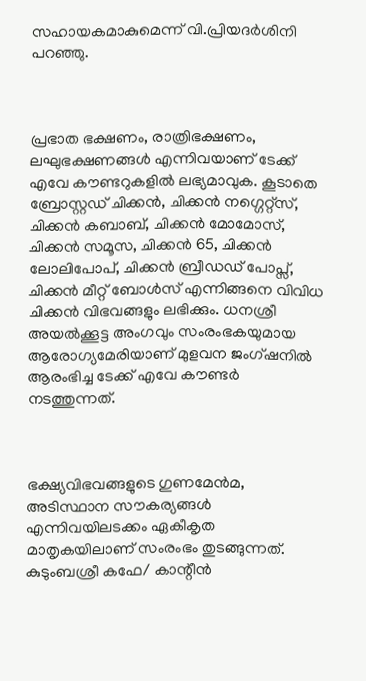സഹായകമാകുമെന്ന് വി.പ്രിയദർശിനി പറഞ്ഞു.



പ്രഭാത ഭക്ഷണം, രാത്രിഭക്ഷണം, ലഘുഭക്ഷണങ്ങൾ എന്നിവയാണ് ടേക്ക് എവേ കൗണ്ടറുകളിൽ ലഭ്യമാവുക. കൂടാതെ ബ്രോസ്റ്റഡ് ചിക്കൻ, ചിക്കൻ നഗ്ഗെറ്റ്സ്, ചിക്കൻ കബാബ്, ചിക്കൻ മോമോസ്, ചിക്കൻ സമൂസ, ചിക്കൻ 65, ചിക്കൻ ലോലിപോപ്, ചിക്കൻ ബ്രീഡഡ് പോപ്സ്, ചിക്കൻ മീറ്റ് ബോൾസ് എന്നിങ്ങനെ വിവിധ ചിക്കൻ വിഭവങ്ങളും ലഭിക്കും. ധനശ്രീ അയൽക്കൂട്ട അംഗവും സംരംഭകയുമായ ആരോഗ്യമേരിയാണ് മുളവന ജംഗ്ഷനിൽ ആരംഭിച്ച ടേക്ക് എവേ കൗണ്ടർ നടത്തുന്നത്.



ഭക്ഷ്യവിഭവങ്ങളുടെ ഗുണമേൻമ, അടിസ്ഥാന സൗകര്യങ്ങൾ എന്നിവയിലടക്കം ഏകീകൃത മാതൃകയിലാണ് സംരംഭം തുടങ്ങുന്നത്. കുടുംബശ്രീ കഫേ/ കാന്റീൻ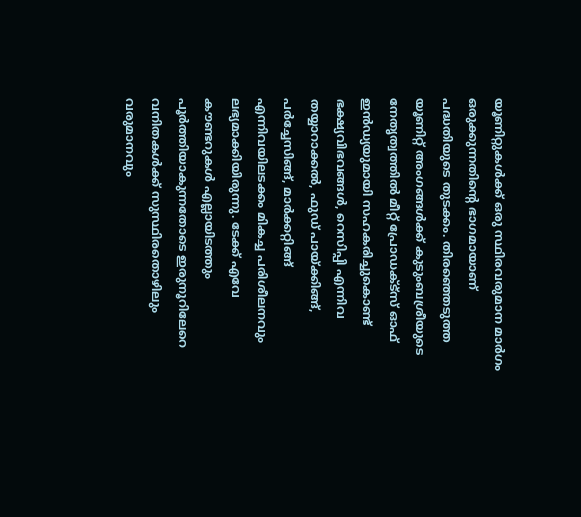യൂണിറ്റുകൾക്ക് ഒരു സ്ഥിരവരുമാന മാർഗം ഒരുക്കുന്നതിന്റെ ഭാഗമായാണ് പദ്ധതിയുടെ തുടക്കം. തിരഞ്ഞെടുത്ത യൂണിറ്റ് അംഗങ്ങൾക്ക് കുടുംബശ്രീയുടെ നേതൃത്വത്തിൽ മീറ്റ് പ്രോഡക്ട്സ് ഓഫ് ഇൻഡ്യയുമായി സഹകരിച്ചുകൊണ്ട് ഭക്ഷ്യവിഭവങ്ങൾ, റെസിപ്പി എന്നിവ തയ്യാറാക്കൽ, ഫുഡ് പായ്ക്കിങ്ങ്, പർച്ചേസിങ്ങ്, മാർക്കറ്റിങ്ങ് എന്നിവയിലടക്കം മികച്ച പരിശീലനവും ലഭ്യമാക്കിയിരുന്നു. ടേക്ക് എവേ കൗണ്ടറുകൾ എല്ലായിടത്തും പൂർത്തിയാകുന്നതോടെ ഇരുനൂറിലേറെ വനിതകൾക്ക് സുസ്ഥിരതൊഴിലും വരുമാനവും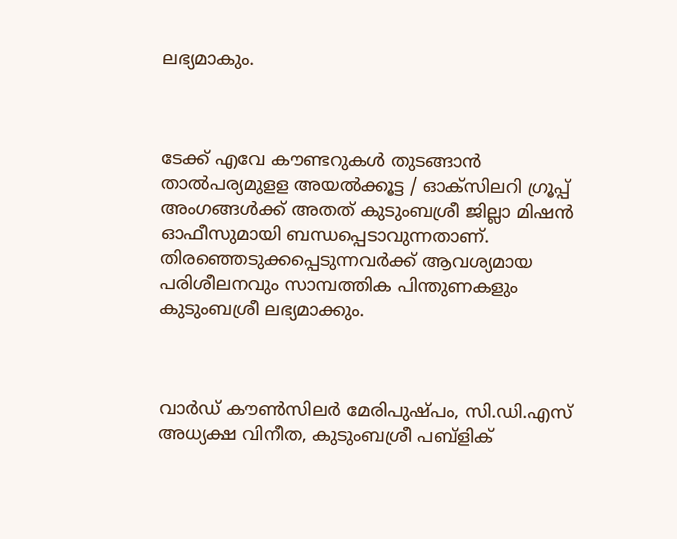ലഭ്യമാകും.



ടേക്ക് എവേ കൗണ്ടറുകൾ തുടങ്ങാൻ താൽപര്യമുളള അയൽക്കൂട്ട / ഓക്സിലറി ഗ്രൂപ്പ് അംഗങ്ങൾക്ക് അതത് കുടുംബശ്രീ ജില്ലാ മിഷൻ ഓഫീസുമായി ബന്ധപ്പെടാവുന്നതാണ്. തിരഞ്ഞെടുക്കപ്പെടുന്നവർക്ക് ആവശ്യമായ പരിശീലനവും സാമ്പത്തിക പിന്തുണകളും കുടുംബശ്രീ ലഭ്യമാക്കും.



വാർഡ് കൗൺസിലർ മേരിപുഷ്പം, സി.ഡി.എസ് അധ്യക്ഷ വിനീത, കുടുംബശ്രീ പബ്ളിക്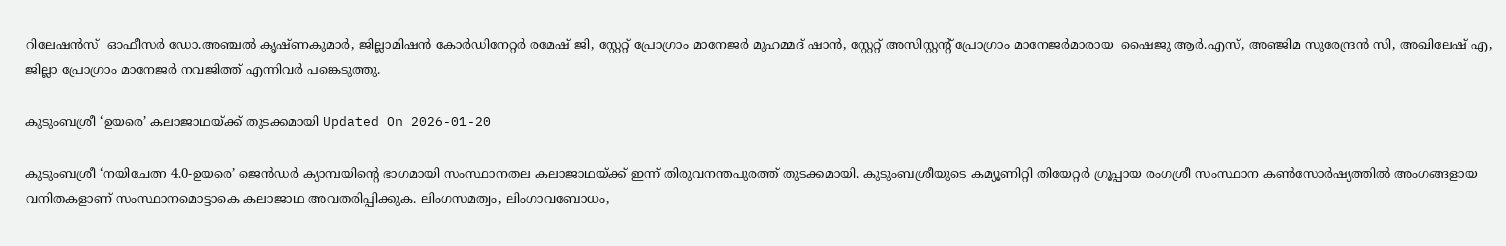റിലേഷൻസ്  ഓഫീസർ ഡോ.അഞ്ചൽ കൃഷ്ണകുമാർ, ജില്ലാമിഷൻ കോർഡിനേറ്റർ രമേഷ് ജി, സ്റ്റേറ്റ് പ്രോഗ്രാം മാനേജർ മുഹമ്മദ് ഷാൻ, സ്റ്റേറ്റ് അസിസ്റ്റന്റ് പ്രോഗ്രാം മാനേജർമാരായ  ഷൈജു ആർ.എസ്, അഞ്ജിമ സുരേന്ദ്രൻ സി, അഖിലേഷ് എ, ജില്ലാ പ്രോഗ്രാം മാനേജർ നവജിത്ത് എന്നിവർ പങ്കെടുത്തു.

കുടുംബശ്രീ ‘ഉയരെ’ കലാജാഥയ്ക്ക് തുടക്കമായി Updated On 2026-01-20

കുടുംബശ്രീ ‘നയിചേത്ന 4.0-ഉയരെ’ ജെൻഡർ ക്യാമ്പയിന്റെ ഭാഗമായി സംസ്ഥാനതല കലാജാഥയ്ക്ക് ഇന്ന് തിരുവനന്തപുരത്ത് തുടക്കമായി. കുടുംബശ്രീയുടെ കമ്യൂണിറ്റി തിയേറ്റർ ഗ്രൂപ്പായ രംഗശ്രീ സംസ്ഥാന കൺസോർഷ്യത്തിൽ അംഗങ്ങളായ വനിതകളാണ് സംസ്ഥാനമൊട്ടാകെ കലാജാഥ അവതരിപ്പിക്കുക. ലിംഗസമത്വം, ലിംഗാവബോധം,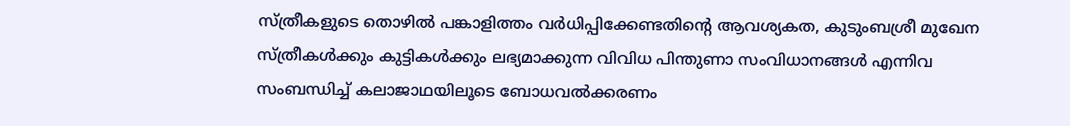സ്ത്രീകളുടെ തൊഴിൽ പങ്കാളിത്തം വർധിപ്പിക്കേണ്ടതിന്റെ ആവശ്യകത, കുടുംബശ്രീ മുഖേന സ്ത്രീകൾക്കും കുട്ടികൾക്കും ലഭ്യമാക്കുന്ന വിവിധ പിന്തുണാ സംവിധാനങ്ങൾ എന്നിവ സംബന്ധിച്ച് കലാജാഥയിലൂടെ ബോധവൽക്കരണം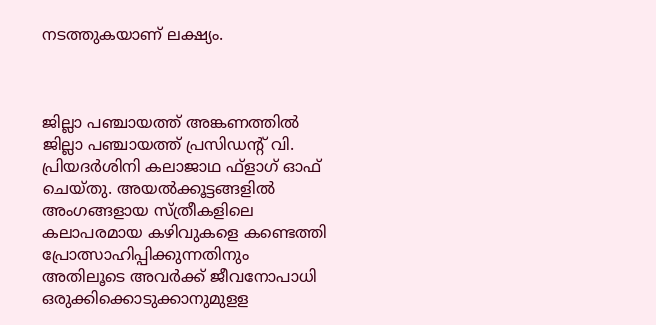നടത്തുകയാണ് ലക്ഷ്യം.



ജില്ലാ പഞ്ചായത്ത് അങ്കണത്തിൽ ജില്ലാ പഞ്ചായത്ത് പ്രസിഡന്റ് വി. പ്രിയദർശിനി കലാജാഥ ഫ്ളാഗ് ഓഫ് ചെയ്തു. അയൽക്കൂട്ടങ്ങളിൽ അംഗങ്ങളായ സ്ത്രീകളിലെ കലാപരമായ കഴിവുകളെ കണ്ടെത്തി പ്രോത്സാഹിപ്പിക്കുന്നതിനും അതിലൂടെ അവർക്ക് ജീവനോപാധി ഒരുക്കിക്കൊടുക്കാനുമുളള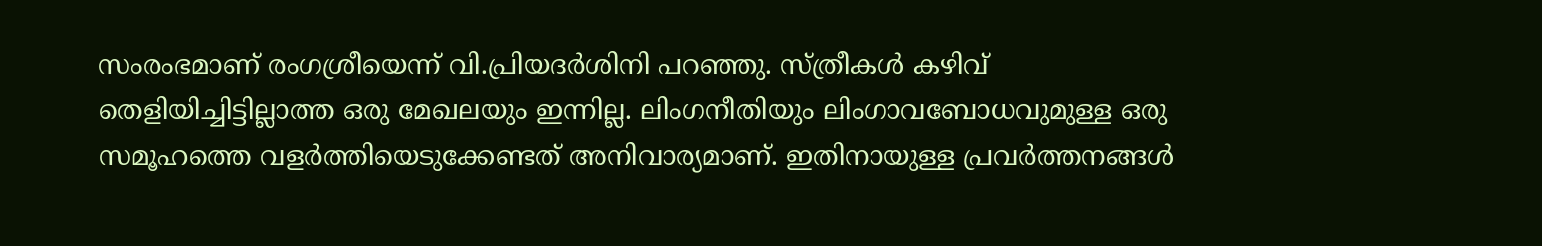സംരംഭമാണ് രംഗശ്രീയെന്ന് വി.പ്രിയദർശിനി പറഞ്ഞു. സ്ത്രീകൾ കഴിവ് തെളിയിച്ചിട്ടില്ലാത്ത ഒരു മേഖലയും ഇന്നില്ല. ലിംഗനീതിയും ലിംഗാവബോധവുമുള്ള ഒരു സമൂഹത്തെ വളർത്തിയെടുക്കേണ്ടത് അനിവാര്യമാണ്. ഇതിനായുള്ള പ്രവർത്തനങ്ങൾ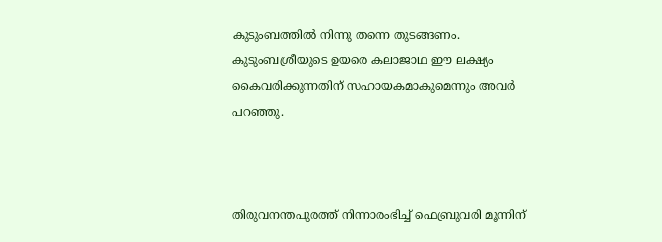കുടുംബത്തിൽ നിന്നു തന്നെ തുടങ്ങണം. കുടുംബശ്രീയുടെ ഉയരെ കലാജാഥ ഈ ലക്ഷ്യം കൈവരിക്കുന്നതിന് സഹായകമാകുമെന്നും അവർ പറഞ്ഞു.



തിരുവനന്തപുരത്ത് നിന്നാരംഭിച്ച് ഫെബ്രുവരി മൂന്നിന്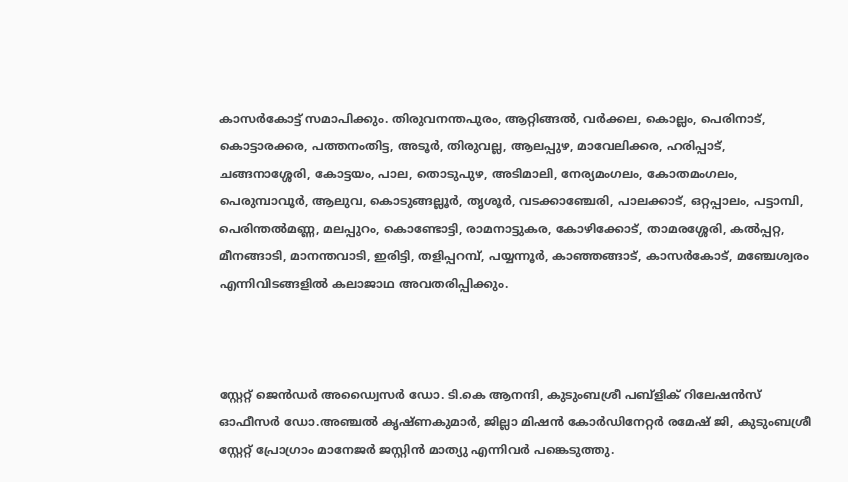കാസർകോട്ട് സമാപിക്കും. തിരുവനന്തപുരം, ആറ്റിങ്ങൽ, വർക്കല, കൊല്ലം, പെരിനാട്, കൊട്ടാരക്കര, പത്തനംതിട്ട, അടൂർ, തിരുവല്ല, ആലപ്പുഴ, മാവേലിക്കര, ഹരിപ്പാട്, ചങ്ങനാശ്ശേരി, കോട്ടയം, പാല, തൊടുപുഴ, അടിമാലി, നേര്യമംഗലം, കോതമംഗലം, പെരുമ്പാവൂർ, ആലുവ, കൊടുങ്ങല്ലൂർ, തൃശൂർ, വടക്കാഞ്ചേരി, പാലക്കാട്, ഒറ്റപ്പാലം, പട്ടാമ്പി, പെരിന്തൽമണ്ണ, മലപ്പുറം, കൊണ്ടോട്ടി, രാമനാട്ടുകര, കോഴിക്കോട്, താമരശ്ശേരി, കൽപ്പറ്റ, മീനങ്ങാടി, മാനന്തവാടി, ഇരിട്ടി, തളിപ്പറമ്പ്, പയ്യന്നൂർ, കാഞ്ഞങ്ങാട്, കാസർകോട്, മഞ്ചേശ്വരം എന്നിവിടങ്ങളിൽ കലാജാഥ അവതരിപ്പിക്കും.



സ്റ്റേറ്റ് ജെൻഡർ അഡ്വൈസർ ഡോ. ടി.കെ ആനന്ദി, കുടുംബശ്രീ പബ്ളിക് റിലേഷൻസ് ഓഫീസർ ഡോ.അഞ്ചൽ കൃഷ്ണകുമാർ, ജില്ലാ മിഷൻ കോർഡിനേറ്റർ രമേഷ് ജി, കുടുംബശ്രീ സ്റ്റേറ്റ് പ്രോഗ്രാം മാനേജർ ജസ്റ്റിൻ മാത്യു എന്നിവർ പങ്കെടുത്തു.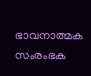ഭാവനാത്മക സംരംഭക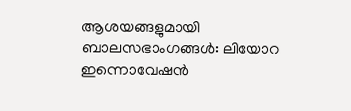ആശയങ്ങളുമായി ബാലസഭാംഗങ്ങൾ: ലിയോറ ഇന്നൊവേഷൻ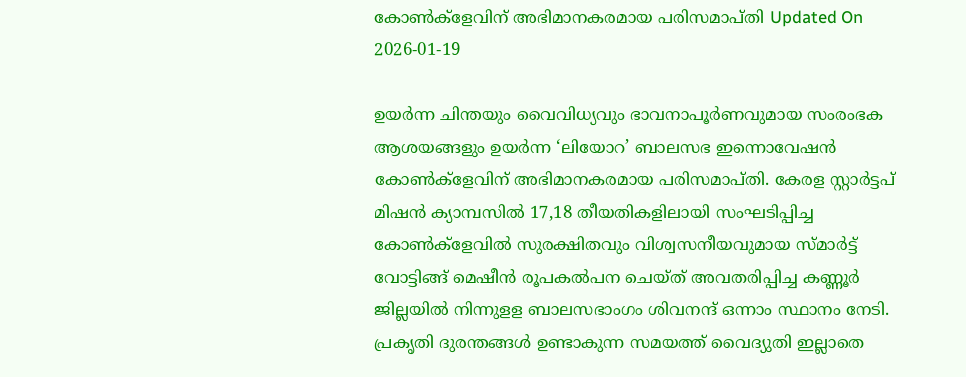കോൺക്ളേവിന് അഭിമാനകരമായ പരിസമാപ്തി Updated On 2026-01-19

ഉയർന്ന ചിന്തയും വൈവിധ്യവും ഭാവനാപൂർണവുമായ സംരംഭക ആശയങ്ങളും ഉയർന്ന ‘ലിയോറ’ ബാലസഭ ഇന്നൊവേഷൻ കോൺക്ളേവിന് അഭിമാനകരമായ പരിസമാപ്തി. കേരള സ്റ്റാർട്ടപ് മിഷൻ ക്യാമ്പസിൽ 17,18 തീയതികളിലായി സംഘടിപ്പിച്ച കോൺക്ളേവിൽ സുരക്ഷിതവും വിശ്വസനീയവുമായ സ്മാർട്ട് വോട്ടിങ്ങ് മെഷീൻ രൂപകൽപന ചെയ്ത് അവതരിപ്പിച്ച കണ്ണൂർ ജില്ലയിൽ നിന്നുളള ബാലസഭാംഗം ശിവനന്ദ് ഒന്നാം സ്ഥാനം നേടി. പ്രകൃതി ദുരന്തങ്ങൾ ഉണ്ടാകുന്ന സമയത്ത് വൈദ്യുതി ഇല്ലാതെ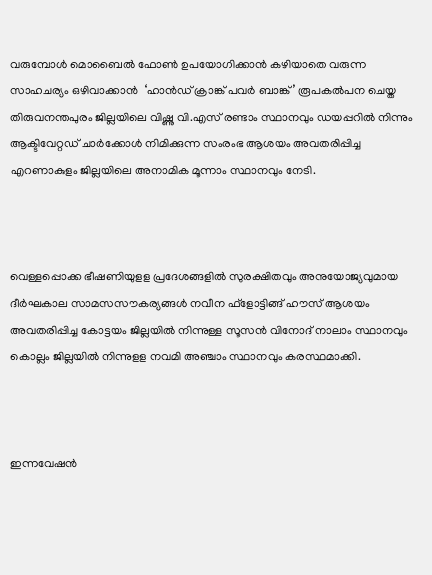വരുമ്പോൾ മൊബൈൽ ഫോൺ ഉപയോഗിക്കാൻ കഴിയാതെ വരുന്ന സാഹചര്യം ഒഴിവാക്കാൻ  ‘ഹാൻഡ് ക്രാങ്ക് പവർ ബാങ്ക്’ രൂപകൽപന ചെയ്ത തിരുവനന്തപുരം ജില്ലയിലെ വിഷ്ണു വി.എസ് രണ്ടാം സ്ഥാനവും ഡയപ്പറിൽ നിന്നും ആക്ടിവേറ്റഡ് ചാർക്കോൾ നിമിക്കുന്ന സംരംഭ ആശയം അവതരിപ്പിച്ച എറണാകുളം ജില്ലയിലെ അനാമിക മൂന്നാം സ്ഥാനവും നേടി.



വെള്ളപ്പൊക്ക ഭീഷണിയുളള പ്രദേശങ്ങളിൽ സുരക്ഷിതവും അനുയോജ്യവുമായ ദീർഘകാല സാമസസൗകര്യങ്ങൾ നവീന ഫ്ളോട്ടിങ്ങ് ഹൗസ് ആശയം അവതരിപ്പിച്ച കോട്ടയം ജില്ലയിൽ നിന്നുള്ള സൂസൻ വിനോദ് നാലാം സ്ഥാനവും  കൊല്ലം ജില്ലയിൽ നിന്നുളള നവമി അഞ്ചാം സ്ഥാനവും കരസ്ഥമാക്കി.



ഇന്നവേഷൻ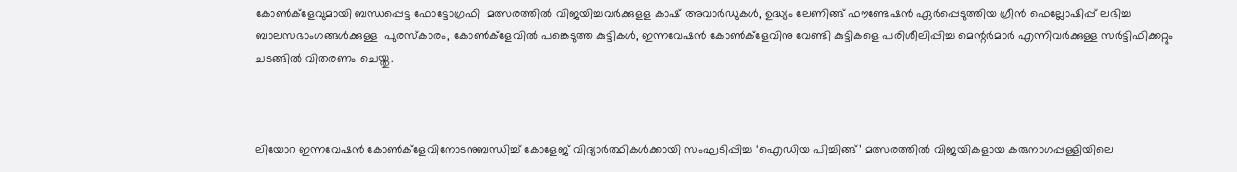കോൺക്ളേവുമായി ബന്ധപ്പെട്ട ഫോട്ടോഗ്രഫി  മത്സരത്തിൽ വിജയിച്ചവർക്കുളള കാഷ് അവാർഡുകൾ, ഉദ്ധ്യം ലേണിങ്ങ് ഫൗണ്ടേഷൻ ഏർപ്പെടുത്തിയ ഗ്രീൻ ഫെല്ലോഷിപ്പ് ലഭിച്ച ബാലസഭാംഗങ്ങൾക്കുള്ള  പുരസ്കാരം, കോൺക്ളേവിൽ പങ്കെടുത്ത കുട്ടികൾ, ഇന്നവേഷൻ കോൺക്ളേവിനു വേണ്ടി കുട്ടികളെ പരിശീലിപ്പിച്ച മെന്റർമാർ എന്നിവർക്കുള്ള സർട്ടിഫിക്കറ്റും ചടങ്ങിൽ വിതരണം ചെയ്തു.



ലിയോറ ഇന്നവേഷൻ കോൺക്ളേവിനോടനുബന്ധിച്ച് കോളേജ് വിദ്യാർത്ഥികൾക്കായി സംഘടിപ്പിച്ച ‘ഐഡിയ പിച്ചിങ്ങ്’ മത്സരത്തിൽ വിജയികളായ കരുനാഗപ്പള്ളിയിലെ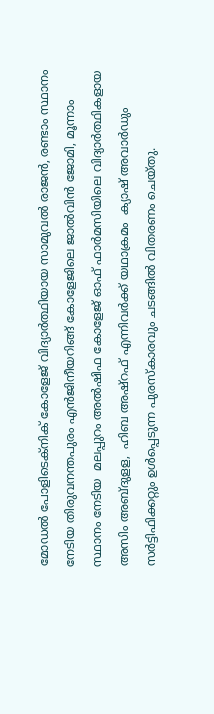മോഡൽ പോളിടെക്നിക് കോളേജ് വിദ്യാർത്ഥിയായ സാമുവൽ രാജൻ, രണ്ടാം സ്ഥാനം നേടിയ തിരുവനന്തപുരം എൻജിനീയറിങ്ങ് കോളേജിലെ ജാൽവിൻ ജോമി, മൂന്നാം സ്ഥാനം നേടിയ  മലപ്പുറം അൽഷിഫ കോളേജ് ഓഫ് ഫാർമസിയിലെ വിദ്യാർത്ഥികളായ  അസിം അബ്ദുളള,  ഹിബ അഷ്റഫ് എന്നിവർക്ക് യഥാക്രമം  ക്യാഷ് അവാർഡും സർട്ടിഫിക്കറ്റും ഉൾപ്പെടുന്ന പുരസ്കാരവും ചടങ്ങിൽ വിതരണം ചെയ്തു.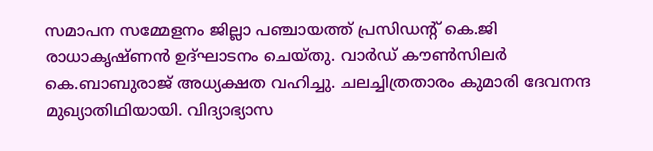സമാപന സമ്മേളനം ജില്ലാ പഞ്ചായത്ത് പ്രസിഡന്റ് കെ.ജി രാധാകൃഷ്ണൻ ഉദ്ഘാടനം ചെയ്തു. വാർഡ് കൗൺസിലർ കെ.ബാബുരാജ് അധ്യക്ഷത വഹിച്ചു. ചലച്ചിത്രതാരം കുമാരി ദേവനന്ദ മുഖ്യാതിഥിയായി. വിദ്യാഭ്യാസ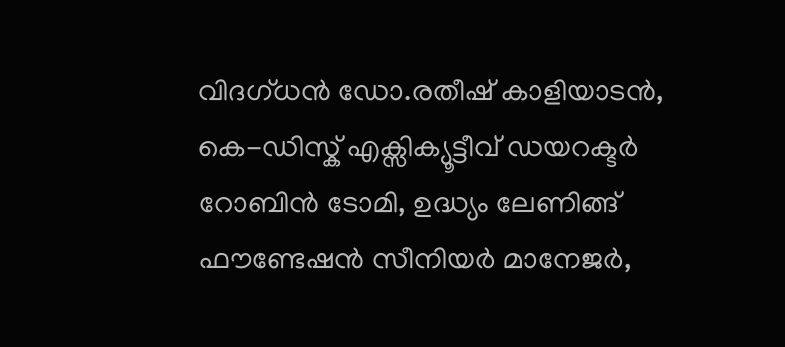വിദഗ്ധൻ ഡോ.രതീഷ് കാളിയാടൻ, കെ-ഡിസ്ക് എക്സിക്യൂട്ടീവ് ഡയറക്ടർ റോബിൻ ടോമി, ഉദ്ധ്യം ലേണിങ്ങ് ഫൗണ്ടേഷൻ സീനിയർ മാനേജർ,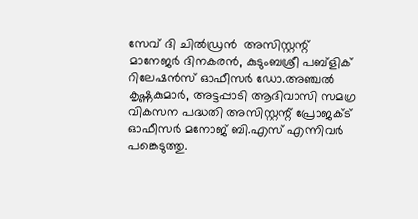സേവ് ദി ചിൽഡ്രൻ  അസിസ്റ്റന്റ് മാനേജർ ദിനകരൻ, കുടുംബശ്രീ പബ്ളിക് റിലേഷൻസ് ഓഫീസർ ഡോ.അഞ്ചൽ കൃഷ്ണകുമാർ, അട്ടപ്പാടി ആദിവാസി സമഗ്ര വികസന പദ്ധതി അസിസ്റ്റന്റ് പ്രോജക്ട് ഓഫീസർ മനോജ് ബി.എസ് എന്നിവർ പങ്കെടുത്തു.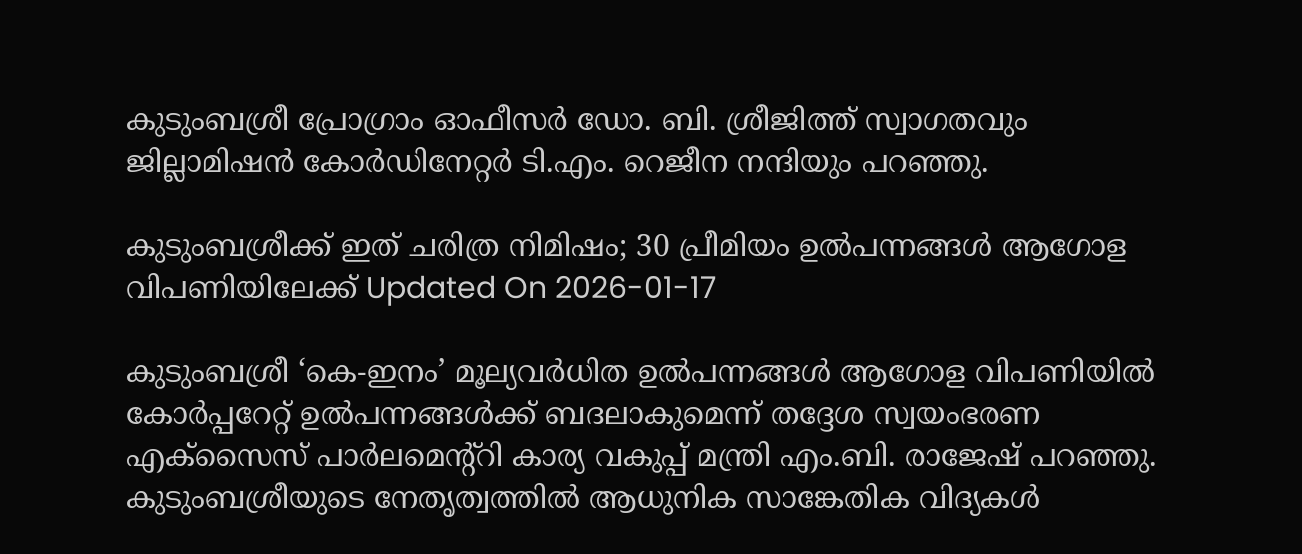കുടുംബശ്രീ പ്രോഗ്രാം ഓഫീസർ ഡോ. ബി. ശ്രീജിത്ത് സ്വാഗതവും ജില്ലാമിഷൻ കോർഡിനേറ്റർ ടി.എം. റെജീന നന്ദിയും പറഞ്ഞു.

കുടുംബശ്രീക്ക് ഇത് ചരിത്ര നിമിഷം; 30 പ്രീമിയം ഉൽപന്നങ്ങൾ ആഗോള വിപണിയിലേക്ക് Updated On 2026-01-17

കുടുംബശ്രീ ‘കെ-ഇനം’ മൂല്യവർധിത ഉൽപന്നങ്ങൾ ആഗോള വിപണിയിൽ കോർപ്പറേറ്റ് ഉൽപന്നങ്ങൾക്ക് ബദലാകുമെന്ന് തദ്ദേശ സ്വയംഭരണ എക്സൈസ് പാർലമെന്റ്റി കാര്യ വകുപ്പ് മന്ത്രി എം.ബി. രാജേഷ് പറഞ്ഞു. കുടുംബശ്രീയുടെ നേതൃത്വത്തിൽ ആധുനിക സാങ്കേതിക വിദ്യകൾ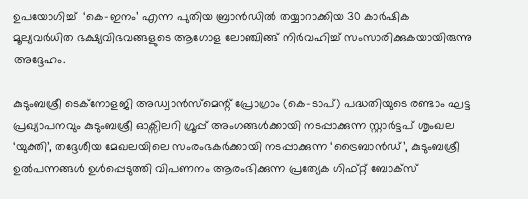ഉപയോഗിച്ച്  ‘കെ-ഇനം’ എന്ന പുതിയ ബ്രാൻഡിൽ തയ്യാറാക്കിയ 30 കാർഷിക മൂല്യവർധിത ഭക്ഷ്യവിഭവങ്ങളുടെ ആഗോള ലോഞ്ചിങ്ങ് നിർവഹിച്ച് സംസാരിക്കുകയായിരുന്നു അദ്ദേഹം.

കുടുംബശ്രീ ടെക്നോളജി അഡ്വാൻസ്മെന്റ് പ്രോഗ്രാം (കെ-ടാപ്) പദ്ധതിയുടെ രണ്ടാം ഘട്ട പ്രഖ്യാപനവും കുടുംബശ്രീ ഓക്സിലറി ഗ്രൂപ്പ് അംഗങ്ങൾക്കായി നടപ്പാക്കുന്ന സ്റ്റാർട്ടപ് ശൃംഖല ‘യുക്തി’, തദ്ദേശീയ മേഖലയിലെ സംരംഭകർക്കായി നടപ്പാക്കുന്ന ‘ട്രൈബാൻഡ്’, കുടുംബശ്രീ ഉൽപന്നങ്ങൾ ഉൾപ്പെടുത്തി വിപണനം ആരംഭിക്കുന്ന പ്രത്യേക ഗിഫ്റ്റ് ബോക്സ്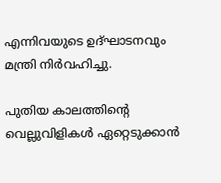എന്നിവയുടെ ഉദ്ഘാടനവും മന്ത്രി നിർവഹിച്ചു.

പുതിയ കാലത്തിന്റെ വെല്ലുവിളികൾ ഏറ്റെടുക്കാൻ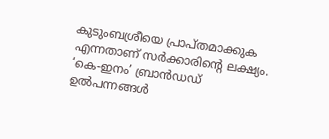കുടുംബശ്രീയെ പ്രാപ്തമാക്കുക എന്നതാണ് സർക്കാരിന്റെ ലക്ഷ്യം. ‘കെ-ഇനം’ ബ്രാൻഡഡ് ഉൽപന്നങ്ങൾ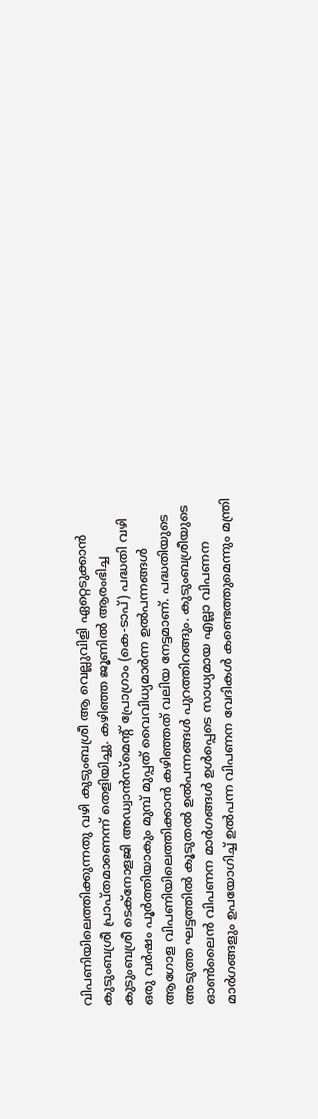വിപണിയിലെത്തിക്കുന്നതു വഴി കുടുംബശ്രീ ആ വെല്ലുവിളി ഏറ്റെടുക്കാൻ കുടുംബശ്രീ പ്രാപ്തമാണെന്ന് തെളിയിച്ചു. കഴിഞ്ഞ ജൂണിൽ ആരംഭിച്ച കുടുംബശ്രീ ടെക്നോളജി അഡ്വാൻസ്മെന്റ് പ്രോഗ്രാം (കെ-ടാപ്) പദ്ധതി വഴി ഒരു വർഷം പൂർത്തിയാകും മുമ്പ് മുപ്പത് വൈവിധ്യമാർന്ന ഉൽപന്നങ്ങൾ ആഗോള വിപണിയിലെത്തിക്കാൻ കഴിഞ്ഞത് വലിയ നേട്ടമാണ്. പദ്ധതിയുടെ അടുത്ത ഘട്ടത്തിൽ കൂടുതൽ ഉൽപന്നങ്ങൾ പുറത്തിറങ്ങും. കുടുംബശ്രീയുടെ ഓൺലൈൻ വിപണന മാർഗങ്ങൾ ഉൾപ്പെടെ സാധ്യമായ എല്ലാ വിപണന മാർഗങ്ങളും ഉപയോഗിച്ച് ഉൽപന്ന വിപണന വേദികൾ കണ്ടെത്തുമെന്നും മന്ത്രി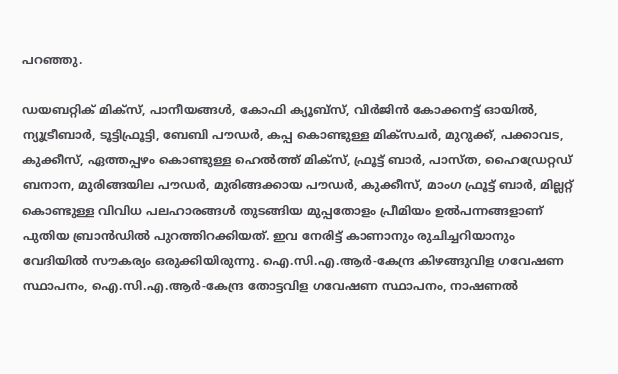പറഞ്ഞു.

ഡയബറ്റിക് മിക്സ്, പാനീയങ്ങൾ, കോഫി ക്യൂബ്സ്, വിർജിൻ കോക്കനട്ട് ഓയിൽ, ന്യൂട്രീബാർ, ടൂട്ടിഫ്രൂട്ടി, ബേബി പൗഡർ, കപ്പ കൊണ്ടുള്ള മിക്സചർ, മുറുക്ക്, പക്കാവട, കുക്കീസ്, ഏത്തപ്പഴം കൊണ്ടുള്ള ഹെൽത്ത് മിക്സ്, ഫ്രൂട്ട് ബാർ, പാസ്ത, ഹൈഡ്രേറ്റഡ് ബനാന, മുരിങ്ങയില പൗഡർ, മുരിങ്ങക്കായ പൗഡർ, കുക്കീസ്, മാംഗ ഫ്രൂട്ട് ബാർ, മില്ലറ്റ് കൊണ്ടുള്ള വിവിധ പലഹാരങ്ങൾ തുടങ്ങിയ മുപ്പതോളം പ്രീമിയം ഉൽപന്നങ്ങളാണ് പുതിയ ബ്രാൻഡിൽ പുറത്തിറക്കിയത്. ഇവ നേരിട്ട് കാണാനും രുചിച്ചറിയാനും വേദിയിൽ സൗകര്യം ഒരുക്കിയിരുന്നു. ഐ.സി.എ.ആർ-കേന്ദ്ര കിഴങ്ങുവിള ഗവേഷണ സ്ഥാപനം, ഐ.സി.എ.ആർ-കേന്ദ്ര തോട്ടവിള ഗവേഷണ സ്ഥാപനം, നാഷണൽ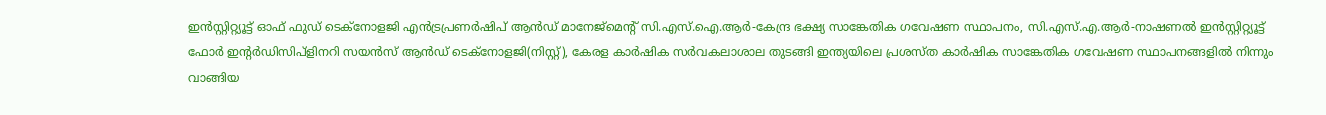ഇൻസ്റ്റിറ്റ്യൂട്ട് ഓഫ് ഫുഡ് ടെക്നോളജി എൻട്രപ്രണർഷിപ് ആൻഡ് മാനേജ്മെന്റ് സി.എസ്.ഐ.ആർ-കേന്ദ്ര ഭക്ഷ്യ സാങ്കേതിക ഗവേഷണ സ്ഥാപനം, സി.എസ്.എ.ആർ-നാഷണൽ ഇൻസ്റ്റിറ്റ്യൂട്ട് ഫോർ ഇന്റർഡിസിപ്ളിനറി സയൻസ് ആൻഡ് ടെക്നോളജി(നിസ്റ്റ്), കേരള കാർഷിക സർവകലാശാല തുടങ്ങി ഇന്ത്യയിലെ പ്രശസ്ത കാർഷിക സാങ്കേതിക ഗവേഷണ സ്ഥാപനങ്ങളിൽ നിന്നും വാങ്ങിയ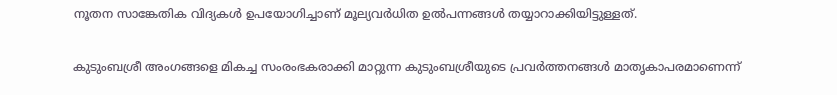നൂതന സാങ്കേതിക വിദ്യകൾ ഉപയോഗിച്ചാണ് മൂല്യവർധിത ഉൽപന്നങ്ങൾ തയ്യാറാക്കിയിട്ടുള്ളത്.

കുടുംബശ്രീ അംഗങ്ങളെ മികച്ച സംരംഭകരാക്കി മാറ്റുന്ന കുടുംബശ്രീയുടെ പ്രവർത്തനങ്ങൾ മാതൃകാപരമാണെന്ന്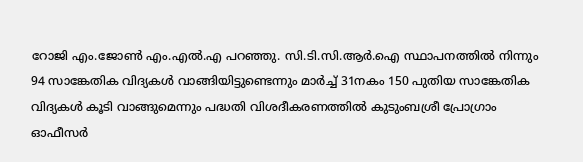റോജി എം.ജോൺ എം.എൽ.എ പറഞ്ഞു. സി.ടി.സി.ആർ.ഐ സ്ഥാപനത്തിൽ നിന്നും 94 സാങ്കേതിക വിദ്യകൾ വാങ്ങിയിട്ടുണ്ടെന്നും മാർച്ച് 31നകം 150 പുതിയ സാങ്കേതിക വിദ്യകൾ കൂടി വാങ്ങുമെന്നും പദ്ധതി വിശദീകരണത്തിൽ കുടുംബശ്രീ പ്രോഗ്രാം ഓഫീസർ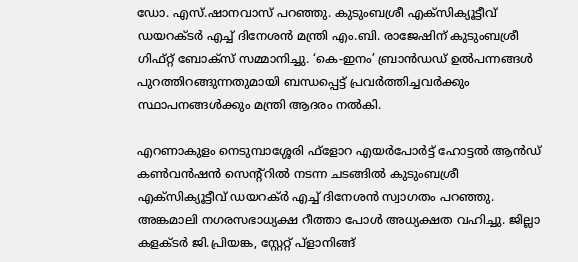ഡോ. എസ്.ഷാനവാസ് പറഞ്ഞു. കുടുംബശ്രീ എക്സിക്യൂട്ടീവ് ഡയറക്ടർ എച്ച് ദിനേശൻ മന്ത്രി എം.ബി. രാജേഷിന് കുടുംബശ്രീ ഗിഫ്റ്റ് ബോക്സ് സമ്മാനിച്ചു. ‘കെ-ഇനം’ ബ്രാൻഡഡ് ഉൽപന്നങ്ങൾ പുറത്തിറങ്ങുന്നതുമായി ബന്ധപ്പെട്ട് പ്രവർത്തിച്ചവർക്കും സ്ഥാപനങ്ങൾക്കും മന്ത്രി ആദരം നൽകി.

എറണാകുളം നെടുമ്പാശ്ശേരി ഫ്ളോറ എയർപോർട്ട് ഹോട്ടൽ ആൻഡ് കൺവൻഷൻ സെന്റ്റിൽ നടന്ന ചടങ്ങിൽ കുടുംബശ്രീ എക്സിക്യൂട്ടീവ് ഡയറക്ർ എച്ച് ദിനേശൻ സ്വാഗതം പറഞ്ഞു. അങ്കമാലി നഗരസഭാധ്യക്ഷ റീത്താ പോൾ അധ്യക്ഷത വഹിച്ചു. ജില്ലാ കളക്ടർ ജി.പ്രിയങ്ക, സ്റ്റേറ്റ് പ്ളാനിങ്ങ്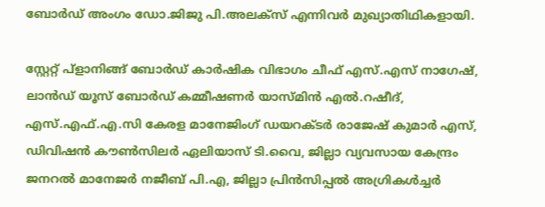ബോർഡ് അംഗം ഡോ.ജിജു പി.അലക്സ് എന്നിവർ മുഖ്യാതിഥികളായി.

സ്റ്റേറ്റ് പ്ളാനിങ്ങ് ബോർഡ് കാർഷിക വിഭാഗം ചീഫ് എസ്.എസ് നാഗേഷ്,  ലാൻഡ് യൂസ് ബോർഡ് കമ്മീഷണർ യാസ്മിൻ എൽ.റഷീദ്, എസ്.എഫ്.എ.സി കേരള മാനേജിംഗ് ഡയറക്ടർ രാജേഷ് കുമാർ എസ്, ഡിവിഷൻ കൗൺസിലർ ഏലിയാസ് ടി.വൈ, ജില്ലാ വ്യവസായ കേന്ദ്രം ജനറൽ മാനേജർ നജീബ് പി.എ, ജില്ലാ പ്രിൻസിപ്പൽ അഗ്രികൾച്ചർ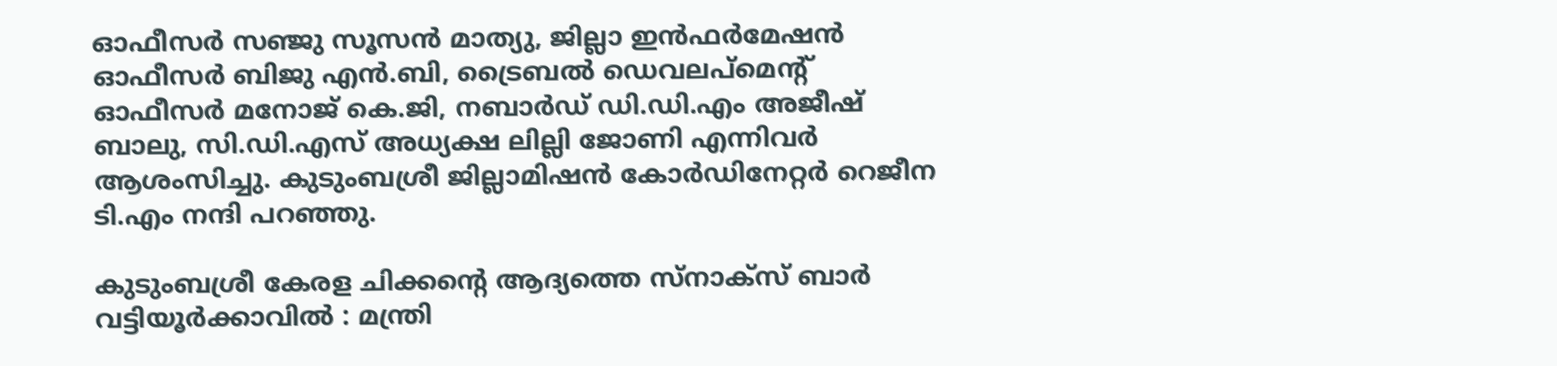ഓഫീസർ സഞ്ജു സൂസൻ മാത്യു, ജില്ലാ ഇൻഫർമേഷൻ ഓഫീസർ ബിജു എൻ.ബി, ട്രൈബൽ ഡെവലപ്മെന്റ് ഓഫീസർ മനോജ് കെ.ജി, നബാർഡ് ഡി.ഡി.എം അജീഷ് ബാലു, സി.ഡി.എസ് അധ്യക്ഷ ലില്ലി ജോണി എന്നിവർ ആശംസിച്ചു. കുടുംബശ്രീ ജില്ലാമിഷൻ കോർഡിനേറ്റർ റെജീന ടി.എം നന്ദി പറഞ്ഞു.

കുടുംബശ്രീ കേരള ചിക്കന്റെ ആദ്യത്തെ സ്നാക്സ് ബാർ വട്ടിയൂർക്കാവിൽ : മന്ത്രി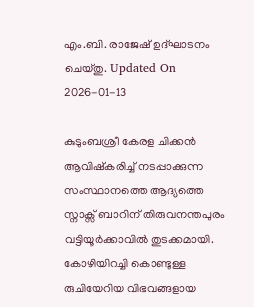എം.ബി. രാജേഷ് ഉദ്ഘാടനം ചെയ്തു. Updated On 2026-01-13

കുടുംബശ്രീ കേരള ചിക്കൻ ആവിഷ്കരിച്ച് നടപ്പാക്കുന്ന സംസ്ഥാനത്തെ ആദ്യത്തെ സ്നാക്സ് ബാറിന് തിരുവനന്തപുരം വട്ടിയൂർക്കാവിൽ തുടക്കമായി. കോഴിയിറച്ചി കൊണ്ടുള്ള രുചിയേറിയ വിഭവങ്ങളായ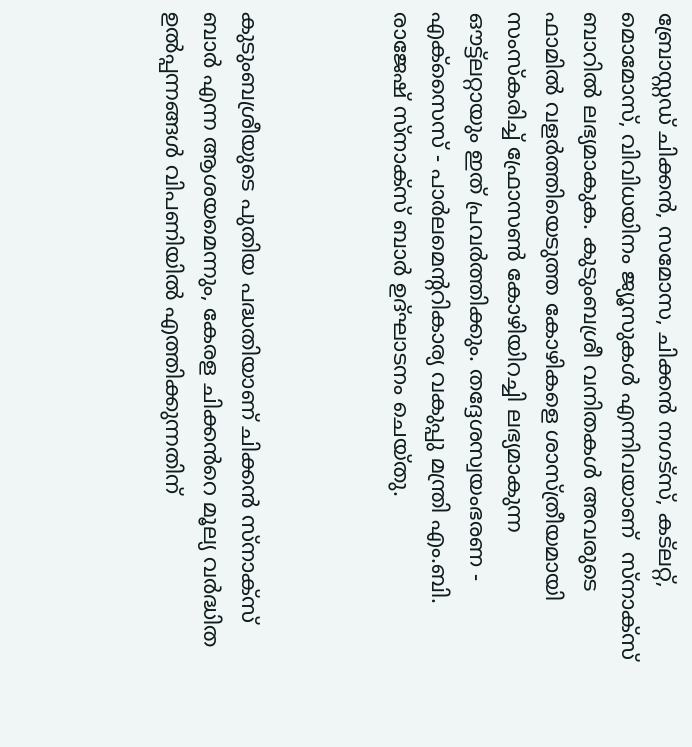ബ്രോസ്റ്റഡ് ചിക്കൻ, സമോസ, ചിക്കൻ നഗട്സ്, കട്ലറ്റ്, മൊമോസ്, വിവിധയിനം ജ്യൂസുകൾ എന്നിവയാണ്  സ്നാക്സ് ബാറിൽ ലഭ്യമാകുക. കുടുംബശ്രീ വനിതകൾ അവരുടെ ഫാമിൽ വളർത്തിയെടുത്ത കോഴികളെ ശാസ്ത്രീയമായി സംസ്കരിച്ച് ഫ്രോസൺ കോഴിയിറച്ചി ലഭ്യമാകുന്ന ഔട്ട്ലറ്റായും ഇത് പ്രവർത്തിക്കും. തദ്ദേശസ്വയംഭരണ - എക്സൈസ് - പാർലമെൻ്ററികാര്യ വകുപ്പു മന്ത്രി എം.ബി. രാജേഷ് സ്നാക്സ് ബാർ ഉദ്ഘാടനം ചെയ്തു.



കുടുംബശ്രീയുടെ പുതിയ പദ്ധതിയാണ് ചിക്കൻ സ്നാക്സ് ബാർ എന്ന ആശയമെന്നും, കേരള ചിക്കൻറെ മൂല്യ വർദ്ധിത ഉൽപ്പന്നങ്ങൾ വിപണിയിൽ എത്തിക്കുന്നതിന്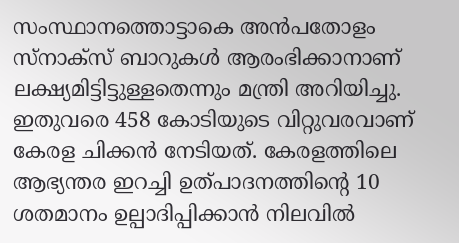സംസ്ഥാനത്തൊട്ടാകെ അൻപതോളം സ്നാക്സ് ബാറുകൾ ആരംഭിക്കാനാണ് ലക്ഷ്യമിട്ടിട്ടുള്ളതെന്നും മന്ത്രി അറിയിച്ചു. ഇതുവരെ 458 കോടിയുടെ വിറ്റുവരവാണ് കേരള ചിക്കൻ നേടിയത്. കേരളത്തിലെ ആഭ്യന്തര ഇറച്ചി ഉത്പാദനത്തിന്റെ 10 ശതമാനം ഉല്പാദിപ്പിക്കാൻ നിലവിൽ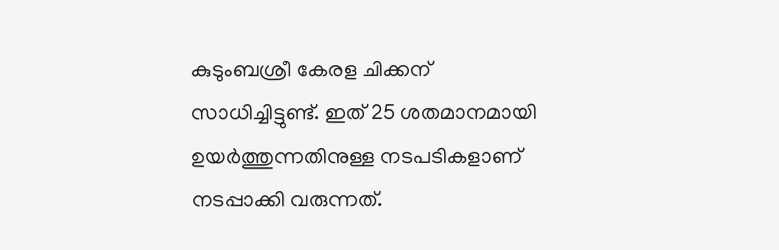കുടുംബശ്രീ കേരള ചിക്കന് സാധിച്ചിട്ടുണ്ട്. ഇത് 25 ശതമാനമായി ഉയർത്തുന്നതിനുള്ള നടപടികളാണ് നടപ്പാക്കി വരുന്നത്.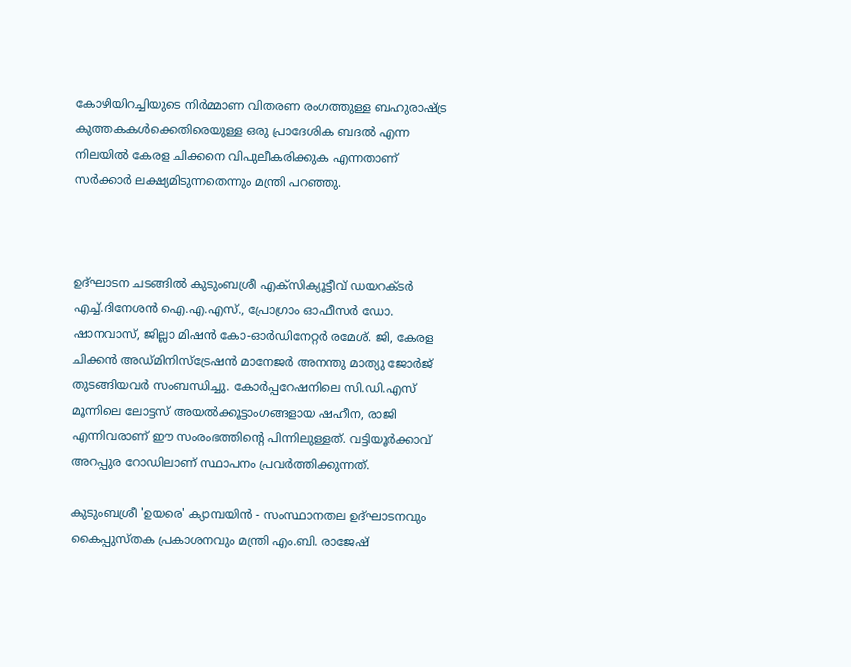കോഴിയിറച്ചിയുടെ നിർമ്മാണ വിതരണ രംഗത്തുള്ള ബഹുരാഷ്ട്ര കുത്തകകൾക്കെതിരെയുള്ള ഒരു പ്രാദേശിക ബദൽ എന്ന നിലയിൽ കേരള ചിക്കനെ വിപുലീകരിക്കുക എന്നതാണ് സർക്കാർ ലക്ഷ്യമിടുന്നതെന്നും മന്ത്രി പറഞ്ഞു.



ഉദ്ഘാടന ചടങ്ങിൽ കുടുംബശ്രീ എക്സിക്യൂട്ടീവ് ഡയറക്ടർ എച്ച്.ദിനേശൻ ഐ.എ.എസ്., പ്രോഗ്രാം ഓഫീസർ ഡോ. ഷാനവാസ്, ജില്ലാ മിഷൻ കോ-ഓർഡിനേറ്റർ രമേശ്. ജി, കേരള ചിക്കൻ അഡ്മിനിസ്ട്രേഷൻ മാനേജർ അനന്തു മാത്യു ജോർജ് തുടങ്ങിയവർ സംബന്ധിച്ചു. കോർപ്പറേഷനിലെ സി.ഡി.എസ് മൂന്നിലെ ലോട്ടസ് അയൽക്കൂട്ടാംഗങ്ങളായ ഷഹീന, രാജി എന്നിവരാണ് ഈ സംരംഭത്തിന്റെ പിന്നിലുള്ളത്. വട്ടിയൂർക്കാവ് അറപ്പുര റോഡിലാണ് സ്ഥാപനം പ്രവർത്തിക്കുന്നത്.

കുടുംബശ്രീ 'ഉയരെ' ക്യാമ്പയിൻ - സംസ്ഥാനതല ഉദ്ഘാടനവും കൈപ്പുസ്തക പ്രകാശനവും മന്ത്രി എം.ബി. രാജേഷ്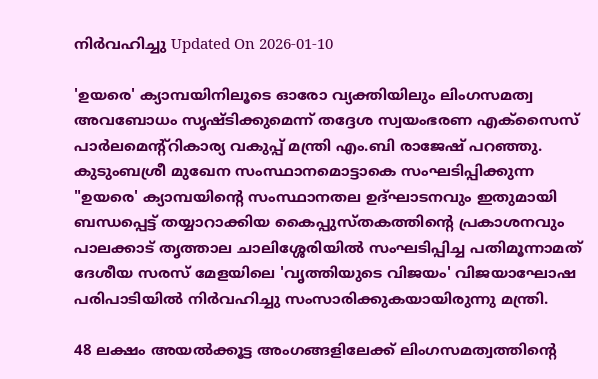നിർവഹിച്ചു Updated On 2026-01-10

'ഉയരെ' ക്യാമ്പയിനിലൂടെ ഓരോ വ്യക്തിയിലും ലിംഗസമത്വ അവബോധം സൃഷ്ടിക്കുമെന്ന് തദ്ദേശ സ്വയംഭരണ എക്സൈസ് പാർലമെന്റ്റികാര്യ വകുപ്പ് മന്ത്രി എം.ബി രാജേഷ് പറഞ്ഞു. കുടുംബശ്രീ മുഖേന സംസ്ഥാനമൊട്ടാകെ സംഘടിപ്പിക്കുന്ന "ഉയരെ' ക്യാമ്പയിന്റെ സംസ്ഥാനതല ഉദ്ഘാടനവും ഇതുമായി ബന്ധപ്പെട്ട് തയ്യാറാക്കിയ കൈപ്പുസ്തകത്തിന്റെ പ്രകാശനവും പാലക്കാട് തൃത്താല ചാലിശ്ശേരിയിൽ സംഘടിപ്പിച്ച പതിമൂന്നാമത് ദേശീയ സരസ് മേളയിലെ 'വൃത്തിയുടെ വിജയം' വിജയാഘോഷ പരിപാടിയിൽ നിർവഹിച്ചു സംസാരിക്കുകയായിരുന്നു മന്ത്രി.

48 ലക്ഷം അയൽക്കൂട്ട അംഗങ്ങളിലേക്ക് ലിംഗസമത്വത്തിന്റെ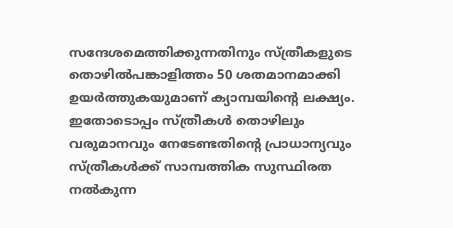സന്ദേശമെത്തിക്കുന്നതിനും സ്ത്രീകളുടെ തൊഴിൽപങ്കാളിത്തം 50 ശതമാനമാക്കി ഉയർത്തുകയുമാണ് ക്യാമ്പയിന്റെ ലക്ഷ്യം. ഇതോടൊപ്പം സ്ത്രീകൾ തൊഴിലും വരുമാനവും നേടേണ്ടതിന്റെ പ്രാധാന്യവും സ്ത്രീകൾക്ക് സാമ്പത്തിക സുസ്ഥിരത നൽകുന്ന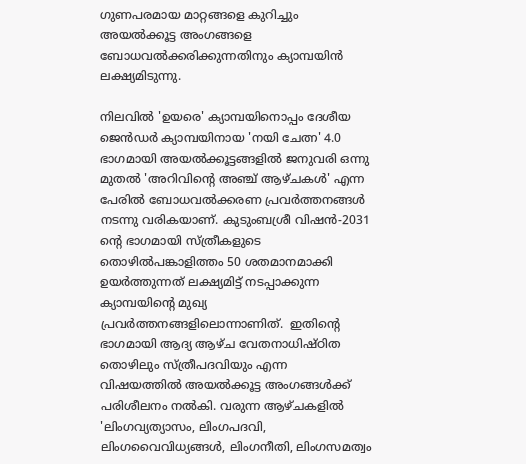ഗുണപരമായ മാറ്റങ്ങളെ കുറിച്ചും അയൽക്കൂട്ട അംഗങ്ങളെ ബോധവൽക്കരിക്കുന്നതിനും ക്യാമ്പയിൻ ലക്ഷ്യമിടുന്നു.

നിലവിൽ 'ഉയരെ' ക്യാമ്പയിനൊപ്പം ദേശീയ ജെൻഡർ ക്യാമ്പയിനായ 'നയി ചേത്ന' 4.0 ഭാഗമായി അയൽക്കൂട്ടങ്ങളിൽ ജനുവരി ഒന്നു മുതൽ 'അറിവിന്റെ അഞ്ച് ആഴ്ചകൾ' എന്ന പേരിൽ ബോധവൽക്കരണ പ്രവർത്തനങ്ങൾ നടന്നു വരികയാണ്. കുടുംബശ്രീ വിഷൻ-2031 ന്റെ ഭാഗമായി സ്ത്രീകളുടെ തൊഴിൽപങ്കാളിത്തം 50 ശതമാനമാക്കി ഉയർത്തുന്നത് ലക്ഷ്യമിട്ട് നടപ്പാക്കുന്ന ക്യാമ്പയിന്റെ മുഖ്യ പ്രവർത്തനങ്ങളിലൊന്നാണിത്.  ഇതിന്റെ ഭാഗമായി ആദ്യ ആഴ്ച വേതനാധിഷ്ഠിത തൊഴിലും സ്ത്രീപദവിയും എന്ന വിഷയത്തിൽ അയൽക്കൂട്ട അംഗങ്ങൾക്ക് പരിശീലനം നൽകി. വരുന്ന ആഴ്ചകളിൽ 'ലിംഗവ്യത്യാസം, ലിംഗപദവി, ലിംഗവൈവിധ്യങ്ങൾ, ലിംഗനീതി, ലിംഗസമത്വം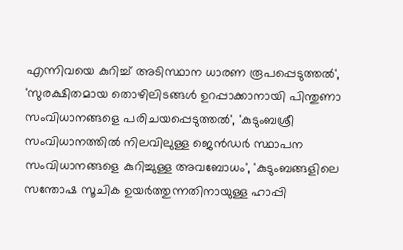എന്നിവയെ കുറിച്ച് അടിസ്ഥാന ധാരണ രൂപപ്പെടുത്തൽ', 'സുരക്ഷിതമായ തൊഴിലിടങ്ങൾ ഉറപ്പാക്കാനായി പിന്തുണാ സംവിധാനങ്ങളെ പരിചയപ്പെടുത്തൽ', 'കുടുംബശ്രീ സംവിധാനത്തിൽ നിലവിലുള്ള ജെൻഡർ സ്ഥാപന സംവിധാനങ്ങളെ കുറിച്ചുള്ള അവബോധം', 'കുടുംബങ്ങളിലെ സന്തോഷ സൂചിക ഉയർത്തുന്നതിനായുള്ള ഹാപ്പി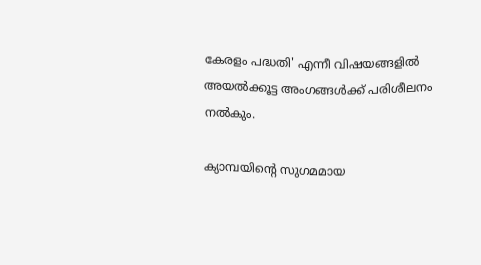കേരളം പദ്ധതി' എന്നീ വിഷയങ്ങളിൽ അയൽക്കൂട്ട അംഗങ്ങൾക്ക് പരിശീലനം നൽകും.

ക്യാമ്പയിന്റെ സുഗമമായ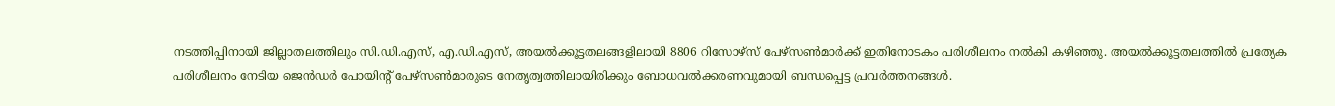നടത്തിപ്പിനായി ജില്ലാതലത്തിലും സി.ഡി.എസ്, എ.ഡി.എസ്, അയൽക്കൂട്ടതലങ്ങളിലായി 8806 റിസോഴ്സ് പേഴ്സൺമാർക്ക് ഇതിനോടകം പരിശീലനം നൽകി കഴിഞ്ഞു. അയൽക്കൂട്ടതലത്തിൽ പ്രത്യേക പരിശീലനം നേടിയ ജെൻഡർ പോയിന്റ് പേഴ്സൺമാരുടെ നേതൃത്വത്തിലായിരിക്കും ബോധവൽക്കരണവുമായി ബന്ധപ്പെട്ട പ്രവർത്തനങ്ങൾ.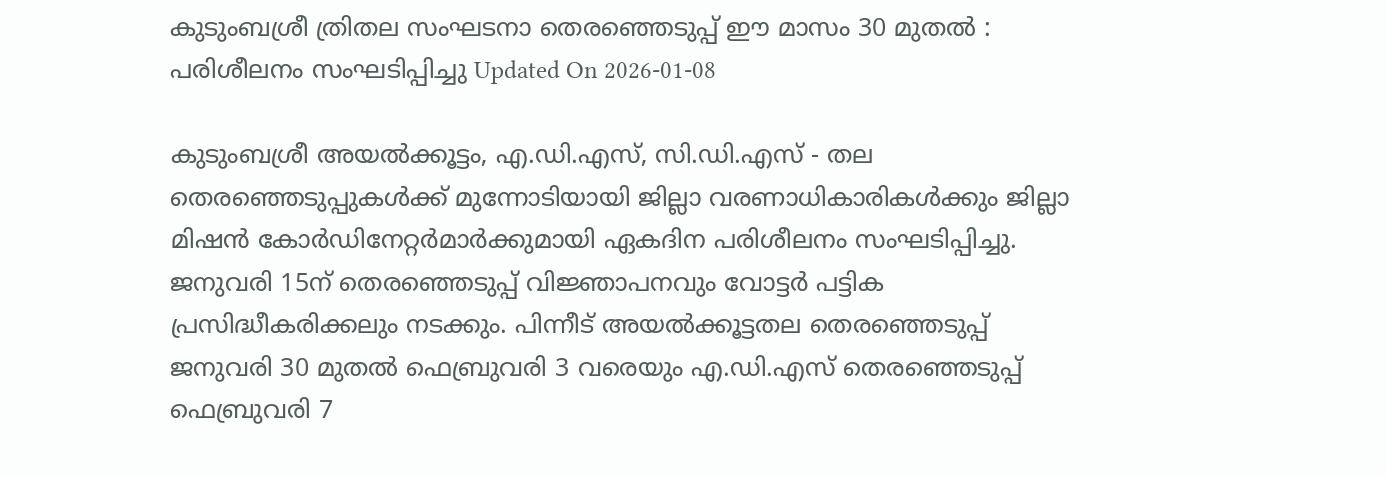കുടുംബശ്രീ ത്രിതല സംഘടനാ തെരഞ്ഞെടുപ്പ് ഈ മാസം 30 മുതല്‍ : പരിശീലനം സംഘടിപ്പിച്ചു Updated On 2026-01-08

കുടുംബശ്രീ അയല്‍ക്കൂട്ടം, എ.ഡി.എസ്, സി.ഡി.എസ് - തല തെരഞ്ഞെടുപ്പുകള്‍ക്ക് മുന്നോടിയായി ജില്ലാ വരണാധികാരികള്‍ക്കും ജില്ലാ മിഷന്‍ കോര്‍ഡിനേറ്റര്‍മാര്‍ക്കുമായി ഏകദിന പരിശീലനം സംഘടിപ്പിച്ചു. ജനുവരി 15ന് തെരഞ്ഞെടുപ്പ് വിജ്ഞാപനവും വോട്ടര്‍ പട്ടിക പ്രസിദ്ധീകരിക്കലും നടക്കും. പിന്നീട് അയല്‍ക്കൂട്ടതല തെരഞ്ഞെടുപ്പ് ജനുവരി 30 മുതല്‍ ഫെബ്രുവരി 3 വരെയും എ.ഡി.എസ് തെരഞ്ഞെടുപ്പ് ഫെബ്രുവരി 7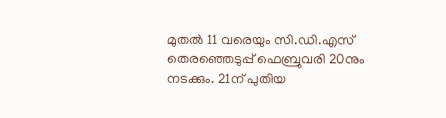മുതല്‍ 11 വരെയും സി.ഡി.എസ്  തെരഞ്ഞെടുപ്പ് ഫെബ്രുവരി 20നും നടക്കും. 21ന് പുതിയ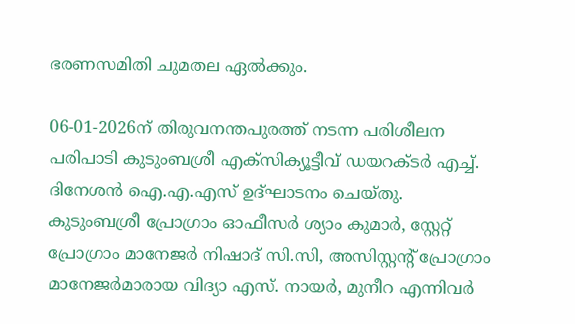ഭരണസമിതി ചുമതല ഏല്‍ക്കും.

06-01-2026ന് തിരുവനന്തപുരത്ത് നടന്ന പരിശീലന പരിപാടി കുടുംബശ്രീ എക്‌സിക്യൂട്ടീവ് ഡയറക്ടര്‍ എച്ച്. ദിനേശന്‍ ഐ.എ.എസ് ഉദ്ഘാടനം ചെയ്തു. കുടുംബശ്രീ പ്രോഗ്രാം ഓഫീസര്‍ ശ്യാം കുമാര്‍, സ്റ്റേറ്റ് പ്രോഗ്രാം മാനേജര്‍ നിഷാദ് സി.സി, അസിസ്റ്റന്റ് പ്രോഗ്രാം മാനേജര്‍മാരായ വിദ്യാ എസ്. നായര്‍, മുനീറ എന്നിവര്‍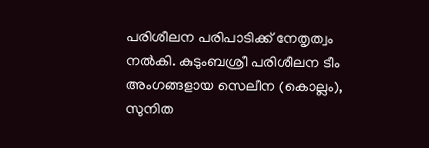പരിശീലന പരിപാടിക്ക് നേതൃത്വം നല്‍കി. കുടുംബശ്രീ പരിശീലന ടീം അംഗങ്ങളായ സെലീന (കൊല്ലം), സുനിത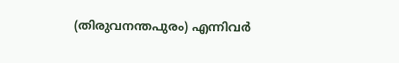(തിരുവനന്തപുരം) എന്നിവര്‍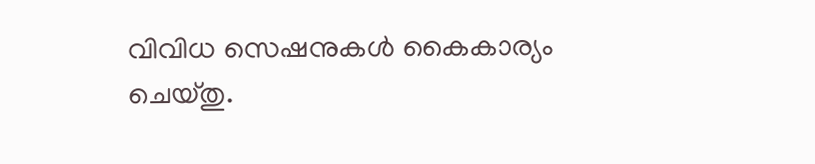വിവിധ സെഷനുകള്‍ കൈകാര്യം ചെയ്തു.